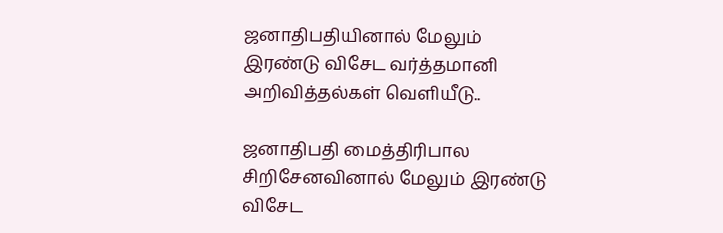ஜனாதிபதியினால் மேலும் இரண்டு விசேட வர்த்தமானி அறிவித்தல்கள் வெளியீடு..

ஜனாதிபதி மைத்திரிபால சிறிசேனவினால் மேலும் இரண்டு விசேட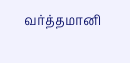வர்த்தமானி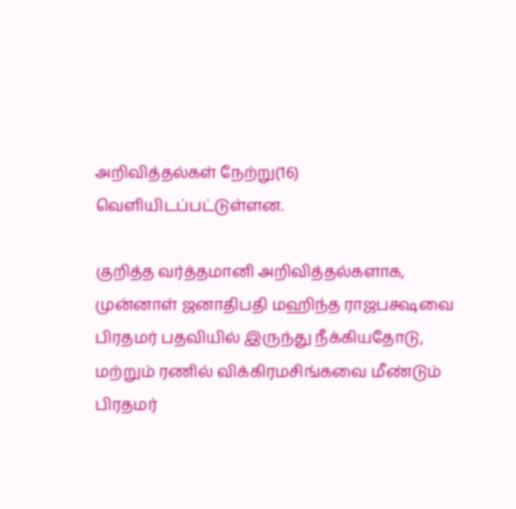அறிவித்தல்கள் நேற்று(16) வெளியிடப்பட்டுள்ளன.

குறித்த வர்த்தமானி அறிவித்தல்களாக, முன்னாள் ஜனாதிபதி மஹிந்த ராஜபக்ஷவை பிரதமர் பதவியில் இருந்து நீக்கியதோடு, மற்றும் ரணில் விக்கிரமசிங்கவை மீண்டும் பிரதமர்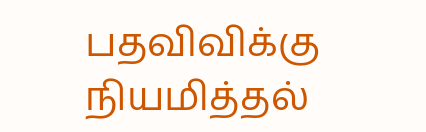பதவிவிக்கு நியமித்தல்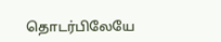தொடர்பிலேயே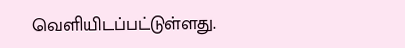வெளியிடப்பட்டுள்ளது.